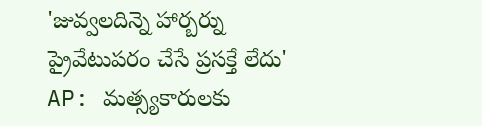'జువ్వలదిన్నె హార్బర్ను ప్రైవేటుపరం చేసే ప్రసక్తే లేదు'
AP: మత్స్యకారులకు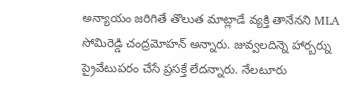అన్యాయం జరిగితే తొలుత మాట్లాడే వ్యక్తి తానేనని MLA సోమిరెడ్డి చంద్రమోహన్ అన్నారు. జువ్వలదిన్నె హార్బర్ను ప్రైవేటుపరం చేసే ప్రసక్తే లేదన్నారు. నేలటూరు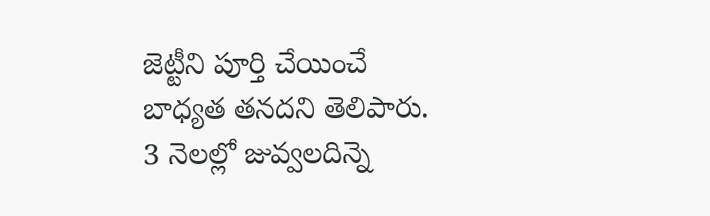జెట్టీని పూర్తి చేయించే బాధ్యత తనదని తెలిపారు. 3 నెలల్లో జువ్వలదిన్నె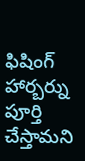ఫిషింగ్ హార్బర్ను పూర్తి చేస్తామని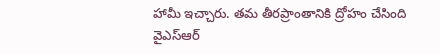హామీ ఇచ్చారు. తమ తీరప్రాంతానికి ద్రోహం చేసింది వైఎస్ఆర్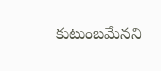కుటుంబమేనని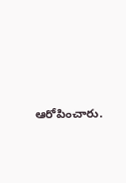ఆరోపించారు.